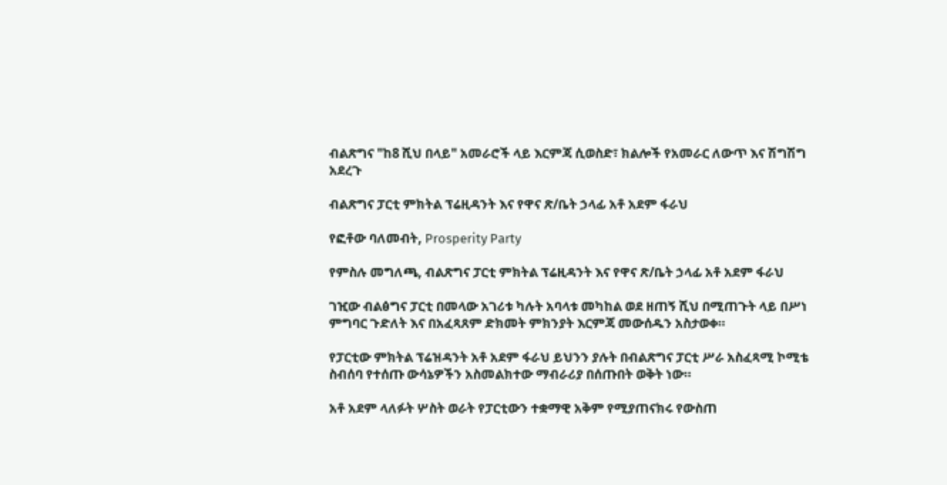ብልጽግና "ከ8 ሺህ በላይ" አመራሮች ላይ እርምጃ ሲወስድ፣ ክልሎች የአመራር ለውጥ እና ሽግሽግ አደረጉ

ብልጽግና ፓርቲ ምክትል ፕሬዚዳንት እና የዋና ጽ/ቤት ኃላፊ አቶ አደም ፋራህ

የፎቶው ባለመብት, Prosperity Party

የምስሉ መግለጫ, ብልጽግና ፓርቲ ምክትል ፕሬዚዳንት እና የዋና ጽ/ቤት ኃላፊ አቶ አደም ፋራህ

ገዢው ብልፅግና ፓርቲ በመላው አገሪቱ ካሉት አባላቱ መካከል ወደ ዘጠኝ ሺህ በሚጠጉት ላይ በሥነ ምግባር ጉድለት እና በአፈጻጸም ድክመት ምክንያት እርምጃ መውሰዱን አስታወቀ።

የፓርቲው ምክትል ፕሬዝዳንት አቶ አደም ፋራህ ይህንን ያሉት በብልጽግና ፓርቲ ሥራ አስፈጻሚ ኮሚቴ ስብሰባ የተሰጡ ውሳኔዎችን አስመልክተው ማብራሪያ በሰጡበት ወቅት ነው።

አቶ አደም ላለፉት ሦስት ወራት የፓርቲውን ተቋማዊ አቅም የሚያጠናክሩ የውስጠ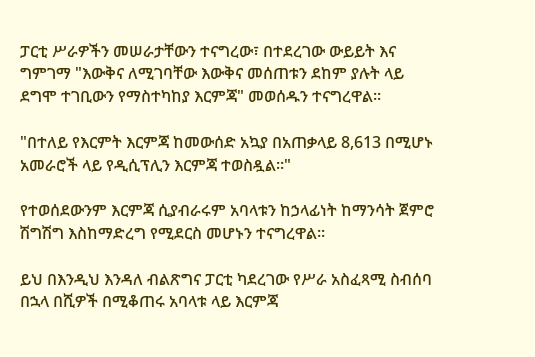ፓርቲ ሥራዎችን መሠራታቸውን ተናግረው፣ በተደረገው ውይይት እና ግምገማ "እውቅና ለሚገባቸው እውቅና መሰጠቱን ደከም ያሉት ላይ ደግሞ ተገቢውን የማስተካከያ እርምጃ" መወሰዱን ተናግረዋል።

"በተለይ የእርምት እርምጃ ከመውሰድ አኳያ በአጠቃላይ 8,613 በሚሆኑ አመራሮች ላይ የዲሲፕሊን እርምጃ ተወስዷል።"

የተወሰደውንም እርምጃ ሲያብራሩም አባላቱን ከኃላፊነት ከማንሳት ጀምሮ ሽግሽግ እስከማድረግ የሚደርስ መሆኑን ተናግረዋል።

ይህ በእንዲህ እንዳለ ብልጽግና ፓርቲ ካደረገው የሥራ አስፈጻሚ ስብሰባ በኋላ በሺዎች በሚቆጠሩ አባላቱ ላይ እርምጃ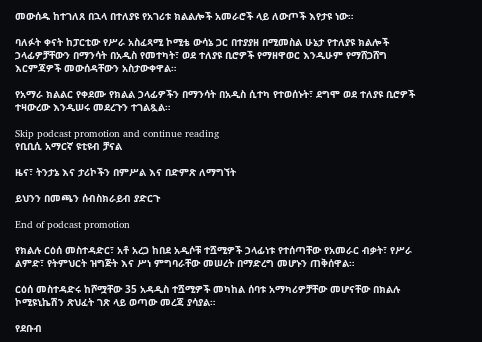መውሰዱ ከተገለጸ በኋላ በተለያዩ የአገሪቱ ክልልሎች አመራሮች ላይ ለውጦች እየታዩ ነው።

ባለፉት ቀናት ከፓርቲው የሥራ አስፈጻሚ ኮሚቴ ውሳኔ ጋር በተያያዘ በሚመስል ሁኔታ የተለያዩ ክልሎች ኃላፊዎቻቸውን በማንሳት በአዲስ የመተካት፣ ወደ ተለያዩ ቢሮዎች የማዘዋወር እንዲሁም የማሸጋሸግ እርምጃዎች መውሰዳቸውን አስታውቀዋል።

የአማራ ክልልር የቀደሙ የክልል ኃላፊዎችን በማንሳት በአዲስ ሲተካ የተወሰኑት፣ ደግሞ ወደ ተለያዩ ቢሮዎች ተዛውረው እንዲሠሩ መደረጉን ተገልጿል።

Skip podcast promotion and continue reading
የቢቢሲ አማርኛ ዩቲዩብ ቻናል

ዜና፣ ትንታኔ እና ታሪኮችን በምሥል እና በድምጽ ለማግኘት

ይህንን በመጫን ሰብስክራይብ ያድርጉ

End of podcast promotion

የክልሉ ርዕሰ መስተዳድር፣ አቶ አረጋ ከበደ አዲሶቹ ተሿሚዎች ኃላፊነቱ የተሰጣቸው የአመራር ብቃት፣ የሥራ ልምድ፣ የትምህርት ዝግጅት እና ሥነ ምግባራቸው መሠረት በማድረግ መሆኑን ጠቅሰዋል።

ርዕሰ መስተዳድሩ ከሾሟቸው 35 አዳዲስ ተሿሚዎች መካከል ሰባቱ አማካሪዎቻቸው መሆናቸው በክልሉ ኮሚዩኒኬሽን ጽህፈት ገጽ ላይ ወጣው መረጃ ያሳያል።

የደቡብ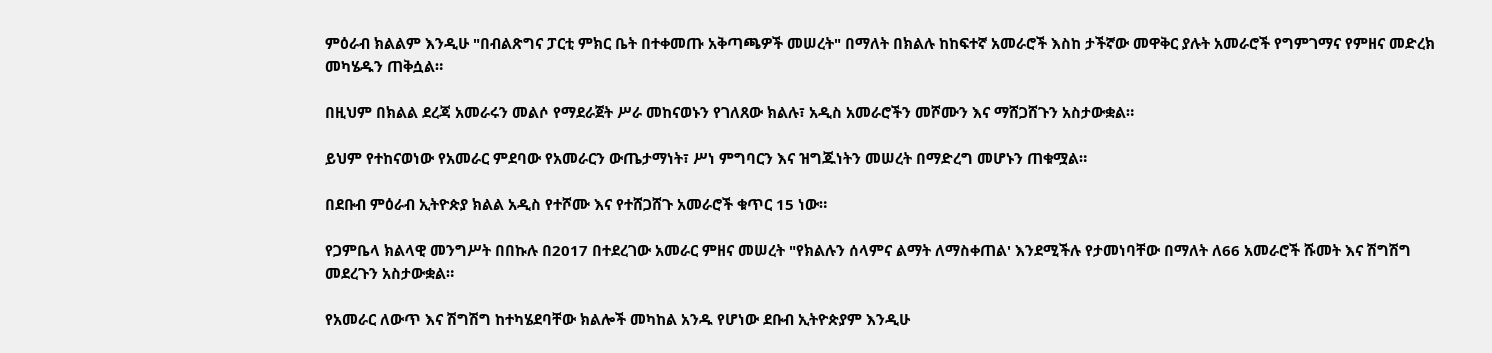ምዕራብ ክልልም እንዲሁ "በብልጽግና ፓርቲ ምክር ቤት በተቀመጡ አቅጣጫዎች መሠረት" በማለት በክልሉ ከከፍተኛ አመራሮች እስከ ታችኛው መዋቅር ያሉት አመራሮች የግምገማና የምዘና መድረክ መካሄዱን ጠቅሷል።

በዚህም በክልል ደረጃ አመራሩን መልሶ የማደራጀት ሥራ መከናወኑን የገለጸው ክልሉ፣ አዲስ አመራሮችን መሾሙን እና ማሸጋሸጉን አስታውቋል።

ይህም የተከናወነው የአመራር ምደባው የአመራርን ውጤታማነት፣ ሥነ ምግባርን እና ዝግጁነትን መሠረት በማድረግ መሆኑን ጠቁሟል።

በደቡብ ምዕራብ ኢትዮጵያ ክልል አዲስ የተሾሙ እና የተሸጋሸጉ አመራሮች ቁጥር 15 ነው።

የጋምቤላ ክልላዊ መንግሥት በበኩሉ በ2017 በተደረገው አመራር ምዘና መሠረት "የክልሉን ሰላምና ልማት ለማስቀጠል' እንደሚችሉ የታመነባቸው በማለት ለ66 አመራሮች ሹመት እና ሽግሽግ መደረጉን አስታውቋል።

የአመራር ለውጥ እና ሽግሽግ ከተካሄደባቸው ክልሎች መካከል አንዱ የሆነው ደቡብ ኢትዮጵያም እንዲሁ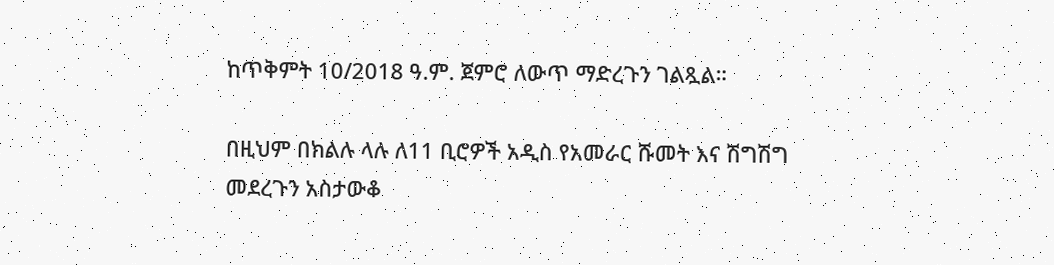ከጥቅምት 10/2018 ዓ.ም. ጀምሮ ለውጥ ማድረጉን ገልጿል።

በዚህም በክልሉ ላሉ ለ11 ቢሮዎች አዲስ የአመራር ሹመት እና ሽግሽግ መደረጉን አስታውቆ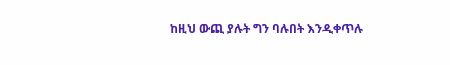ከዚህ ውጪ ያሉት ግን ባሉበት እንዲቀጥሉ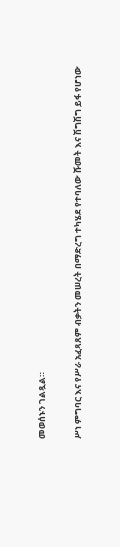መወሰኑን ገልጿል።

ሥነ ምግባር እና የሥራ አፈጻጸም ብቃትን መሠረት በማድረግ ተካሄደ የተባለው ሹመት እና ሽግሽግ ይፋ የሆነው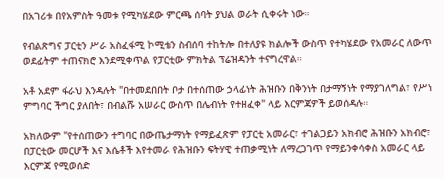በአገሪቱ በየአምስት ዓመቱ የሚካሄደው ምርጫ ሰባት ያህል ወራት ሲቀሩት ነው።

የብልጽግና ፓርቲን ሥራ አስፈፋሚ ኮሚቴን ስብሰባ ተከትሎ በተለያዩ ክልሎች ውስጥ የተካሄደው የአመራር ለውጥ ወደፊትም ተጠናክሮ እንደሚቀጥል የፓርቲው ምክትል ፕሬዝዳንት ተናግረዋል።

አቶ አደም ፋራህ እንዳሉት "በተመደበበት ቦታ በተሰጠው ኃላፊነት ሕዝቡን በቅንነት በታማኝነት የማያገለግል፣ የሥነ ምግባር ችግር ያለበት፣ በብልሹ አሠራር ውስጥ በሌብነት የተዘፈቀ" ላይ እርምጃዎች ይወሰዳሉ።

አክለውም "የተሰጠውን ተግባር በውጤታማነት የማይፈጽም የፓርቲ አመራር፣ ተገልጋይን አክብሮ ሕዝቡን አክብሮ፣ በፓርቲው መርሆች እና እሴቶች እየተመራ የሕዝቡን ፍትሃዊ ተጠቃሚነት ለማረጋገጥ የማይንቀሳቀስ አመራር ላይ እርምጃ የሚወሰድ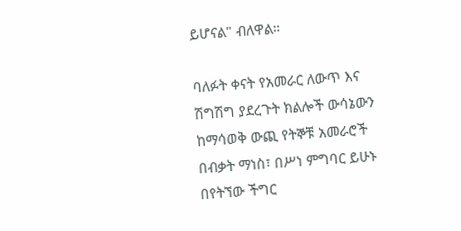ይሆናል" ብለዋል።

ባለፉት ቀናት የአመራር ለውጥ እና ሽግሽግ ያደረጉት ክልሎች ውሳኔውን ከማሳወቅ ውጪ የትኞቹ አመራሮች በብቃት ማነስ፣ በሥነ ምግባር ይሁኑ በየትኘው ችግር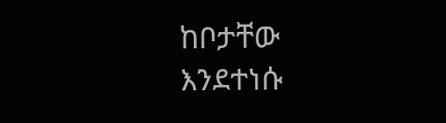ከቦታቸው እንደተነሱ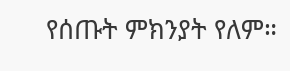የሰጡት ምክንያት የለም።